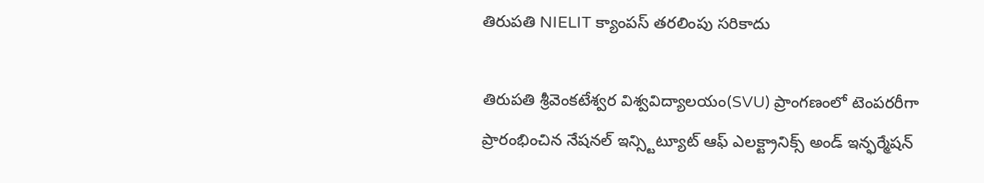తిరుపతి NIELIT క్యాంపస్ తరలింపు సరికాదు

తిరుపతి శ్రీవెంకటేశ్వర విశ్వవిద్యాలయం(SVU) ప్రాంగణంలో టెంపరరీగా ప్రారంభించిన నేషనల్ ఇన్స్టిట్యూట్ ఆఫ్ ఎలక్ట్రానిక్స్ అండ్ ఇన్ఫర్మేషన్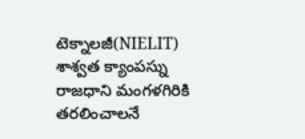టెక్నాలజీ(NIELIT) శాశ్వత క్యాంపస్ను రాజధాని మంగళగిరికి తరలించాలనే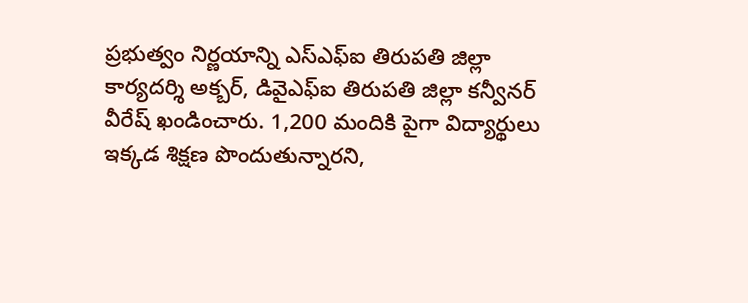ప్రభుత్వం నిర్ణయాన్ని ఎస్ఎఫ్ఐ తిరుపతి జిల్లా కార్యదర్శి అక్బర్, డివైఎఫ్ఐ తిరుపతి జిల్లా కన్వీనర్ వీరేష్ ఖండించారు. 1,200 మందికి పైగా విద్యార్థులు ఇక్కడ శిక్షణ పొందుతున్నారని,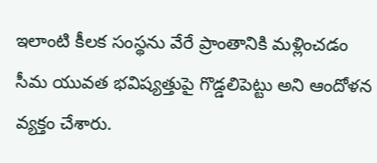ఇలాంటి కీలక సంస్థను వేరే ప్రాంతానికి మళ్లించడం సీమ యువత భవిష్యత్తుపై గొడ్డలిపెట్టు అని ఆందోళన వ్యక్తం చేశారు.